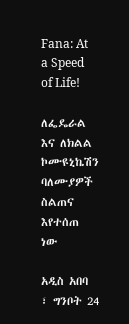Fana: At a Speed of Life!

ለፌዴራል እና ለክልል ኮሙዩኒኬሽን ባለሙያዎች ስልጠና እየተሰጠ ነው

አዲስ አበባ ፣ ግንቦት 24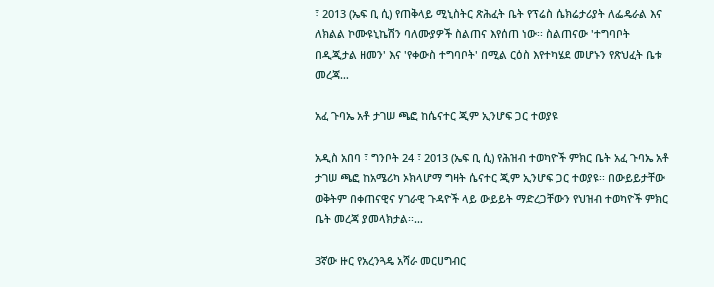፣ 2013 (ኤፍ ቢ ሲ) የጠቅላይ ሚኒስትር ጽሕፈት ቤት የፕሬስ ሴክሬታሪያት ለፌዴራል እና ለክልል ኮሙዩኒኬሽን ባለሙያዎች ስልጠና እየሰጠ ነው፡፡ ስልጠናው 'ተግባቦት በዲጂታል ዘመን' እና 'የቀውስ ተግባቦት' በሚል ርዕስ እየተካሄደ መሆኑን የጽህፈት ቤቱ መረጃ…

አፈ ጉባኤ አቶ ታገሠ ጫፎ ከሴናተር ጂም ኢንሆፍ ጋር ተወያዩ

አዲስ አበባ ፣ ግንቦት 24 ፣ 2013 (ኤፍ ቢ ሲ) የሕዝብ ተወካዮች ምክር ቤት አፈ ጉባኤ አቶ ታገሠ ጫፎ ከአሜሪካ ኦክላሆማ ግዛት ሴናተር ጂም ኢንሆፍ ጋር ተወያዩ፡፡ በውይይታቸው ወቅትም በቀጠናዊና ሃገራዊ ጉዳዮች ላይ ውይይት ማድረጋቸውን የህዝብ ተወካዮች ምክር ቤት መረጃ ያመላክታል፡፡…

3ኛው ዙር የአረንጓዴ አሻራ መርሀግብር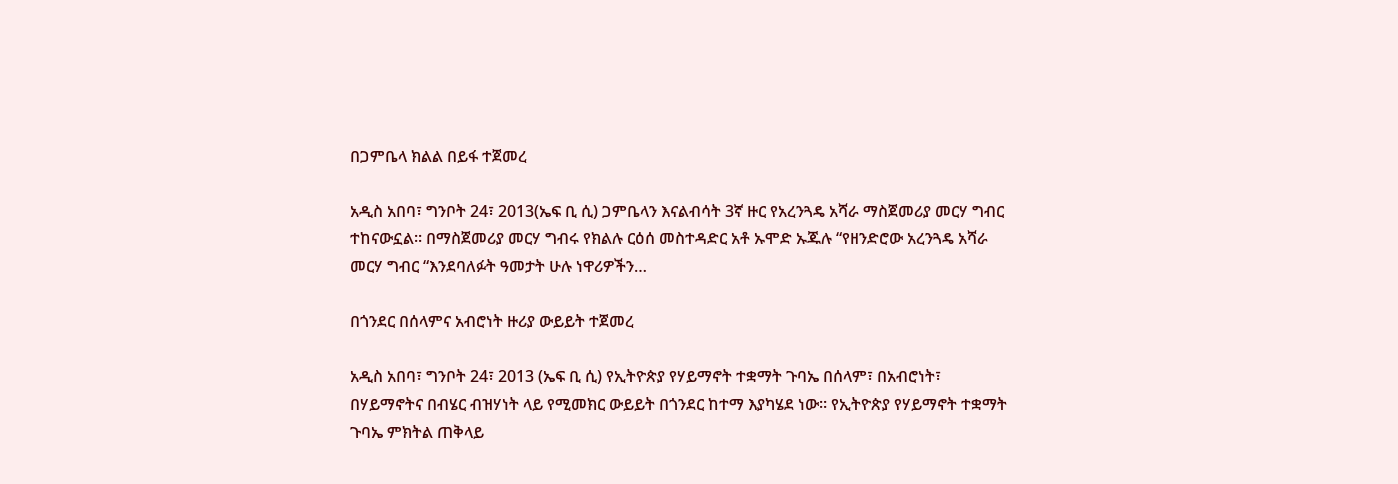በጋምቤላ ክልል በይፋ ተጀመረ

አዲስ አበባ፣ ግንቦት 24፣ 2013(ኤፍ ቢ ሲ) ጋምቤላን እናልብሳት 3ኛ ዙር የአረንጓዴ አሻራ ማስጀመሪያ መርሃ ግብር ተከናውኗል፡፡ በማስጀመሪያ መርሃ ግብሩ የክልሉ ርዕሰ መስተዳድር አቶ ኡሞድ ኡጁሉ “የዘንድሮው አረንጓዴ አሻራ መርሃ ግብር “እንደባለፉት ዓመታት ሁሉ ነዋሪዎችን…

በጎንደር በሰላምና አብሮነት ዙሪያ ውይይት ተጀመረ

አዲስ አበባ፣ ግንቦት 24፣ 2013 (ኤፍ ቢ ሲ) የኢትዮጵያ የሃይማኖት ተቋማት ጉባኤ በሰላም፣ በአብሮነት፣ በሃይማኖትና በብሄር ብዝሃነት ላይ የሚመክር ውይይት በጎንደር ከተማ እያካሄደ ነው። የኢትዮጵያ የሃይማኖት ተቋማት ጉባኤ ምክትል ጠቅላይ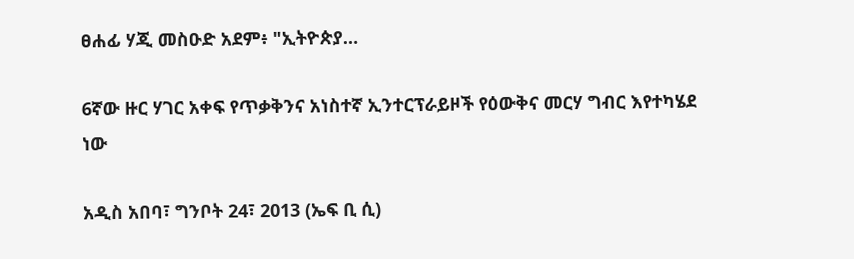ፀሐፊ ሃጂ መስዑድ አደም፥ "ኢትዮጵያ…

6ኛው ዙር ሃገር አቀፍ የጥቃቅንና አነስተኛ ኢንተርፕራይዞች የዕውቅና መርሃ ግብር እየተካሄደ ነው

አዲስ አበባ፣ ግንቦት 24፣ 2013 (ኤፍ ቢ ሲ)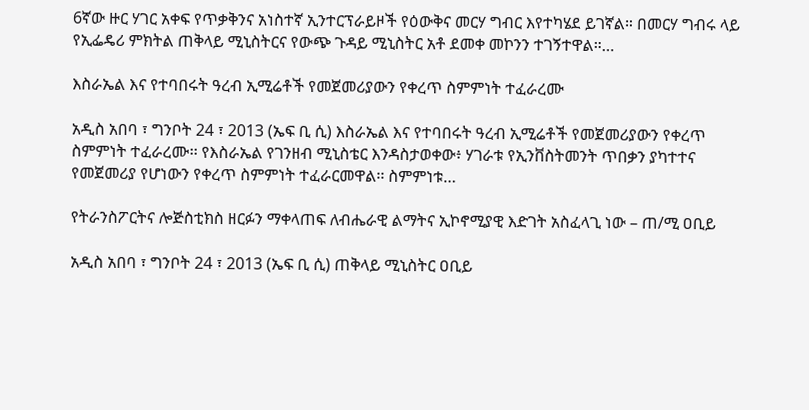6ኛው ዙር ሃገር አቀፍ የጥቃቅንና አነስተኛ ኢንተርፕራይዞች የዕውቅና መርሃ ግብር እየተካሄደ ይገኛል። በመርሃ ግብሩ ላይ የኢፌዴሪ ምክትል ጠቅላይ ሚኒስትርና የውጭ ጉዳይ ሚኒስትር አቶ ደመቀ መኮንን ተገኝተዋል።…

እስራኤል እና የተባበሩት ዓረብ ኢሚሬቶች የመጀመሪያውን የቀረጥ ስምምነት ተፈራረሙ

አዲስ አበባ ፣ ግንቦት 24 ፣ 2013 (ኤፍ ቢ ሲ) እስራኤል እና የተባበሩት ዓረብ ኢሚሬቶች የመጀመሪያውን የቀረጥ ስምምነት ተፈራረሙ፡፡ የእስራኤል የገንዘብ ሚኒስቴር እንዳስታወቀው፥ ሃገራቱ የኢንቨስትመንት ጥበቃን ያካተተና የመጀመሪያ የሆነውን የቀረጥ ስምምነት ተፈራርመዋል፡፡ ስምምነቱ…

የትራንስፖርትና ሎጅስቲክስ ዘርፉን ማቀላጠፍ ለብሔራዊ ልማትና ኢኮኖሚያዊ እድገት አስፈላጊ ነው – ጠ/ሚ ዐቢይ

አዲስ አበባ ፣ ግንቦት 24 ፣ 2013 (ኤፍ ቢ ሲ) ጠቅላይ ሚኒስትር ዐቢይ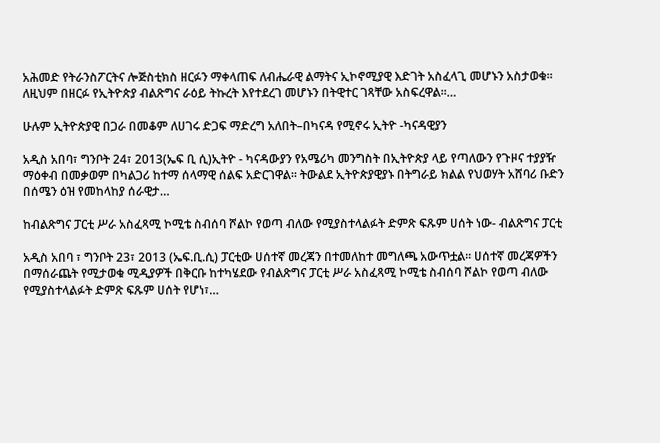አሕመድ የትራንስፖርትና ሎጅስቲክስ ዘርፉን ማቀላጠፍ ለብሔራዊ ልማትና ኢኮኖሚያዊ እድገት አስፈላጊ መሆኑን አስታወቁ፡፡ ለዚህም በዘርፉ የኢትዮጵያ ብልጽግና ራዕይ ትኩረት እየተደረገ መሆኑን በትዊተር ገጻቸው አስፍረዋል፡፡…

ሁሉም ኢትዮጵያዊ በጋራ በመቆም ለሀገሩ ድጋፍ ማድረግ አለበት–በካናዳ የሚኖሩ ኢትዮ -ካናዳዊያን

አዲስ አበባ፣ ግንቦት 24፣ 2013(ኤፍ ቢ ሲ)ኢትዮ - ካናዳውያን የአሜሪካ መንግስት በኢትዮጵያ ላይ የጣለውን የጉዞና ተያያዥ ማዕቀብ በመቃወም በካልጋሪ ከተማ ሰላማዊ ሰልፍ አድርገዋል። ትውልደ ኢትዮጵያዊያኑ በትግራይ ክልል የህወሃት አሸባሪ ቡድን በሰሜን ዕዝ የመከላከያ ሰራዊታ…

ከብልጽግና ፓርቲ ሥራ አስፈጻሚ ኮሚቴ ስብሰባ ሾልኮ የወጣ ብለው የሚያስተላልፉት ድምጽ ፍጹም ሀሰት ነው- ብልጽግና ፓርቲ

አዲስ አበባ ፣ ግንቦት 23፣ 2013 (ኤፍ.ቢ.ሲ) ፓርቲው ሀሰተኛ መረጃን በተመለከተ መግለጫ አውጥቷል። ሀሰተኛ መረጃዎችን በማሰራጨት የሚታወቁ ሚዲያዎች በቅርቡ ከተካሄደው የብልጽግና ፓርቲ ሥራ አስፈጻሚ ኮሚቴ ስብሰባ ሾልኮ የወጣ ብለው የሚያስተላልፉት ድምጽ ፍጹም ሀሰት የሆነ፣…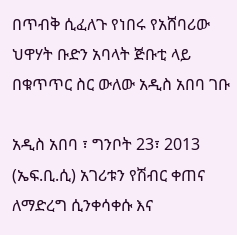በጥብቅ ሲፈለጉ የነበሩ የአሸባሪው ህዋሃት ቡድን አባላት ጅቡቲ ላይ በቁጥጥር ስር ውለው አዲስ አበባ ገቡ

አዲስ አበባ ፣ ግንቦት 23፣ 2013 (ኤፍ.ቢ.ሲ) አገሪቱን የሽብር ቀጠና ለማድረግ ሲንቀሳቀሱ እና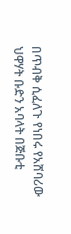በጥብቅ ሲፈለጉ የነበሩ የአሸባሪው ህዋሃት ቡድን አባላት በጅቡቲ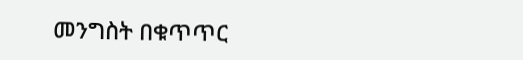መንግስት በቁጥጥር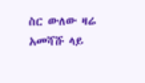ስር ውለው ዛሬ አመሻሹ ላይ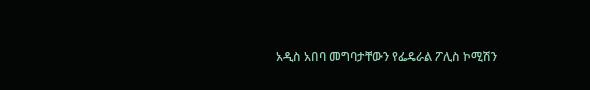አዲስ አበባ መግባታቸውን የፌዴራል ፖሊስ ኮሚሽን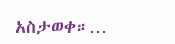አስታወቀ።…